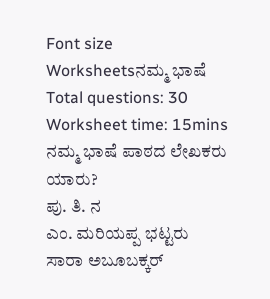Font size
Worksheetsನಮ್ಮ ಭಾಷೆ
Total questions: 30
Worksheet time: 15mins
ನಮ್ಮ ಭಾಷೆ ಪಾಠದ ಲೇಖಕರು ಯಾರು?
ಪು. ತಿ. ನ
ಎಂ. ಮರಿಯಪ್ಪ ಭಟ್ಟರು
ಸಾರಾ ಅಬೂಬಕ್ಕರ್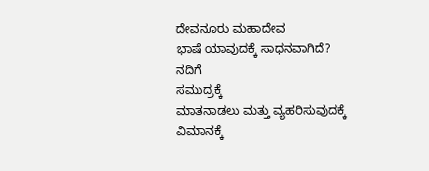ದೇವನೂರು ಮಹಾದೇವ
ಭಾಷೆ ಯಾವುದಕ್ಕೆ ಸಾಧನವಾಗಿದೆ?
ನದಿಗೆ
ಸಮುದ್ರಕ್ಕೆ
ಮಾತನಾಡಲು ಮತ್ತು ವ್ಯಹರಿಸುವುದಕ್ಕೆ
ವಿಮಾನಕ್ಕೆ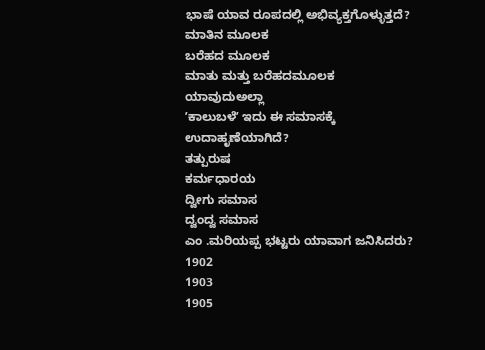ಭಾಷೆ ಯಾವ ರೂಪದಲ್ಲಿ ಅಭಿವ್ಯಕ್ತಗೊಳ್ಳುತ್ತದೆ?
ಮಾತಿನ ಮೂಲಕ
ಬರೆಹದ ಮೂಲಕ
ಮಾತು ಮತ್ತು ಬರೆಹದಮೂಲಕ
ಯಾವುದುಅಲ್ಲಾ
ʼಕಾಲುಬಳೆʼ ಇದು ಈ ಸಮಾಸಕ್ಕೆ ಉದಾಹೃಣೆಯಾಗಿದೆ?
ತತ್ಪುರುಷ
ಕರ್ಮಧಾರಯ
ದ್ವೀಗು ಸಮಾಸ
ದ್ವಂದ್ವ ಸಮಾಸ
ಎಂ .ಮರಿಯಪ್ಪ ಭಟ್ಟರು ಯಾವಾಗ ಜನಿಸಿದರು?
1902
1903
1905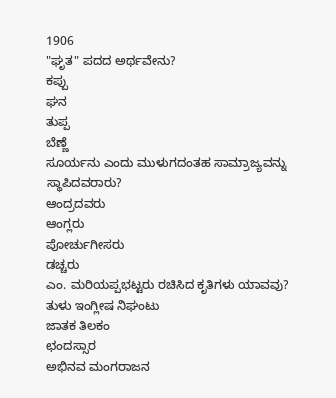1906
"ಘೃತ" ಪದದ ಅರ್ಥವೇನು?
ಕಪ್ಪು
ಘನ
ತುಪ್ಪ
ಬೆಣ್ಣೆ
ಸೂರ್ಯನು ಎಂದು ಮುಳುಗದಂತಹ ಸಾಮ್ರಾಜ್ಯವನ್ನು ಸ್ಥಾಪಿದವರಾರು?
ಆಂದ್ರದವರು
ಆಂಗ್ಲರು
ಪೋರ್ಚುಗೀಸರು
ಡಚ್ಚರು
ಎಂ. ಮರಿಯಪ್ಪಭಟ್ಟರು ರಚಿಸಿದ ಕೃತಿಗಳು ಯಾವವು?
ತುಳು ಇಂಗ್ಲೀಷ ನಿಘಂಟು
ಜಾತಕ ತಿಲಕಂ
ಛಂದಸ್ಸಾರ
ಅಭಿನವ ಮಂಗರಾಜನ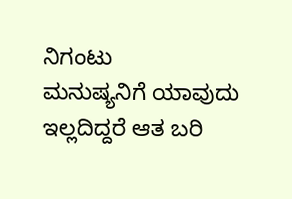ನಿಗಂಟು
ಮನುಷ್ಯನಿಗೆ ಯಾವುದು ಇಲ್ಲದಿದ್ದರೆ ಆತ ಬರಿ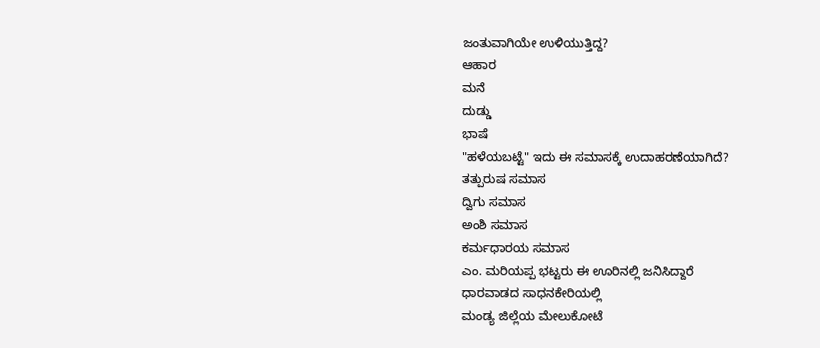ಜಂತುವಾಗಿಯೇ ಉಳಿಯುತ್ತಿದ್ದ?
ಆಹಾರ
ಮನೆ
ದುಡ್ಡು
ಭಾಷೆ
"ಹಳೆಯಬಟ್ಟೆ" ಇದು ಈ ಸಮಾಸಕ್ಕೆ ಉದಾಹರಣೆಯಾಗಿದೆ?
ತತ್ಪುರುಷ ಸಮಾಸ
ದ್ವಿಗು ಸಮಾಸ
ಅಂಶಿ ಸಮಾಸ
ಕರ್ಮಧಾರಯ ಸಮಾಸ
ಎಂ. ಮರಿಯಪ್ಪ ಭಟ್ಟರು ಈ ಊರಿನಲ್ಲಿ ಜನಿಸಿದ್ದಾರೆ
ಧಾರವಾಡದ ಸಾಧನಕೇರಿಯಲ್ಲಿ
ಮಂಡ್ಯ ಜಿಲ್ಲೆಯ ಮೇಲುಕೋಟೆ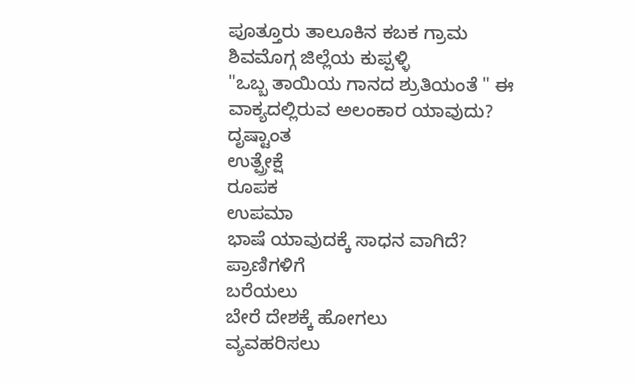ಪೂತ್ತೂರು ತಾಲೂಕಿನ ಕಬಕ ಗ್ರಾಮ
ಶಿವಮೊಗ್ಗ ಜಿಲ್ಲೆಯ ಕುಪ್ಪಳ್ಳಿ
"ಒಬ್ಬ ತಾಯಿಯ ಗಾನದ ಶ್ರುತಿಯಂತೆ " ಈ ವಾಕ್ಯದಲ್ಲಿರುವ ಅಲಂಕಾರ ಯಾವುದು?
ದೃಷ್ಟಾಂತ
ಉತ್ಪ್ರೇಕ್ಷೆ
ರೂಪಕ
ಉಪಮಾ
ಭಾಷೆ ಯಾವುದಕ್ಕೆ ಸಾಧನ ವಾಗಿದೆ?
ಪ್ರಾಣಿಗಳಿಗೆ
ಬರೆಯಲು
ಬೇರೆ ದೇಶಕ್ಕೆ ಹೋಗಲು
ವ್ಯವಹರಿಸಲು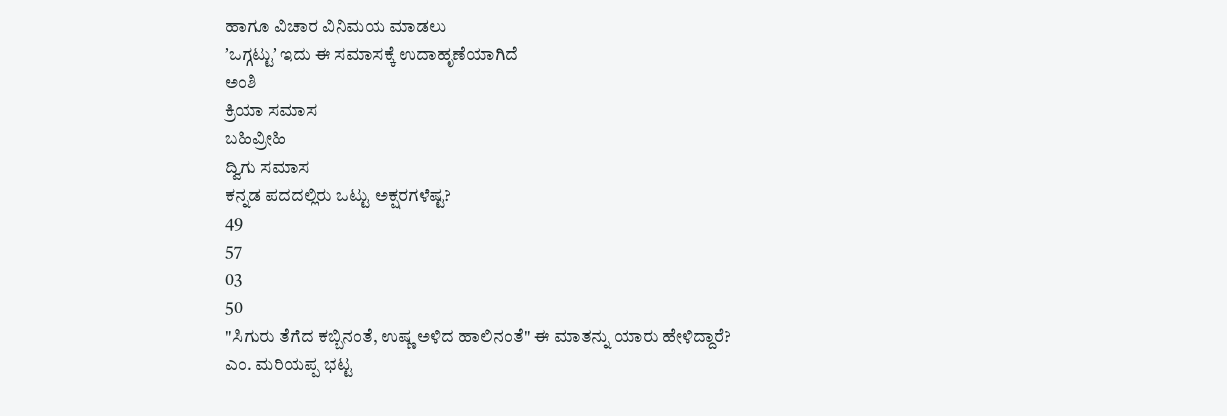ಹಾಗೂ ವಿಚಾರ ವಿನಿಮಯ ಮಾಡಲು
ʼಒಗ್ಗಟ್ಟುʼ ಇದು ಈ ಸಮಾಸಕ್ಕೆ ಉದಾಹೃಣೆಯಾಗಿದೆ
ಅಂಶಿ
ಕ್ರಿಯಾ ಸಮಾಸ
ಬಹಿವ್ರೀಹಿ
ದ್ವಿಗು ಸಮಾಸ
ಕನ್ನಡ ಪದದಲ್ಲಿರು ಒಟ್ಟು ಅಕ್ಷರಗಳೆಷ್ಟ?
49
57
03
50
"ಸಿಗುರು ತೆಗೆದ ಕಬ್ಬಿನಂತೆ, ಉಷ್ಣ ಅಳಿದ ಹಾಲಿನಂತೆ" ಈ ಮಾತನ್ನು ಯಾರು ಹೇಳಿದ್ದಾರೆ?
ಎಂ. ಮರಿಯಪ್ಪ ಭಟ್ಟ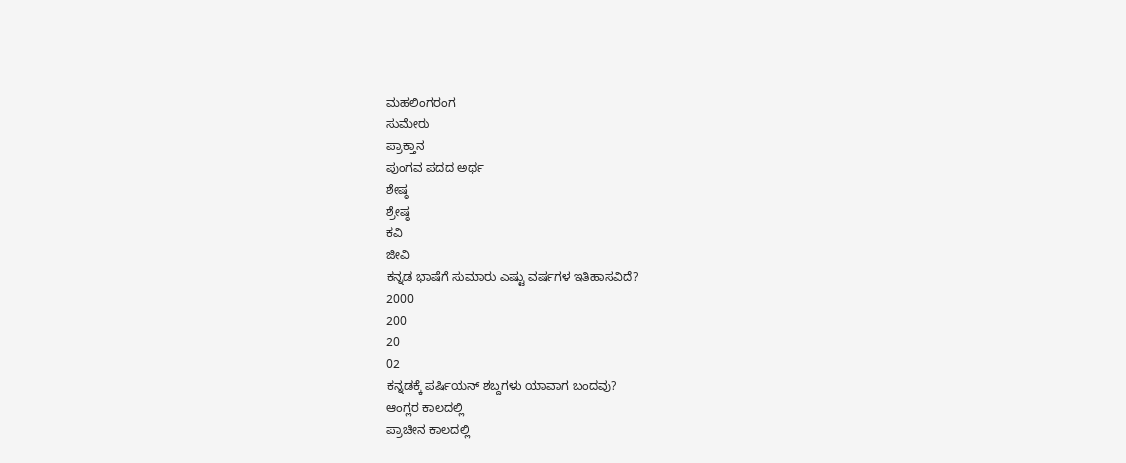ಮಹಲಿಂಗರಂಗ
ಸುಮೇರು
ಪ್ರಾಕ್ತಾನ
ಪುಂಗವ ಪದದ ಅರ್ಥ
ಶೇಷ್ಠ
ಶ್ರೇಷ್ಠ
ಕವಿ
ಜೀವಿ
ಕನ್ನಡ ಭಾಷೆಗೆ ಸುಮಾರು ಎಷ್ಟು ವರ್ಷಗಳ ಇತಿಹಾಸವಿದೆ?
2000
200
20
02
ಕನ್ನಡಕ್ಕೆ ಪರ್ಷಿಯನ್ ಶಬ್ದಗಳು ಯಾವಾಗ ಬಂದವು?
ಆಂಗ್ಲರ ಕಾಲದಲ್ಲಿ
ಪ್ರಾಚೀನ ಕಾಲದಲ್ಲಿ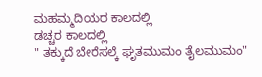ಮಹಮ್ಮದಿಯರ ಕಾಲದಲ್ಲಿ
ಡಚ್ಚರ ಕಾಲದಲ್ಲಿ
" ತಕ್ಕುದೆ ಬೇರೆಸಲ್ಕೆ ಘೃತಮುಮಂ ತೈಲಮುಮಂ"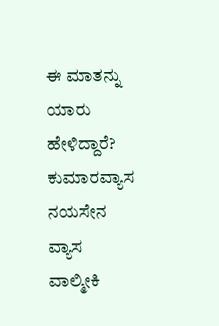ಈ ಮಾತನ್ನು ಯಾರು ಹೇಳಿದ್ದಾರೆ?
ಕುಮಾರವ್ಯಾಸ
ನಯಸೇನ
ವ್ಯಾಸ
ವಾಲ್ಮೀಕಿ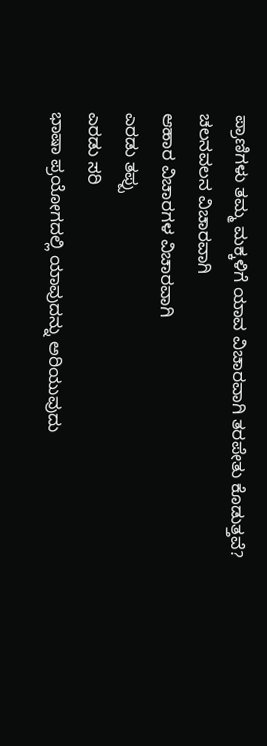ಪ್ರಾಣಿಗಳು ತಮ್ಮ ಮಕ್ಕಳಿಗೆ ಯಾವ ವಿಚಾರವಾಗಿ ತರಪೇತು ಕೊಡುತ್ತವೆ?
ಚಲನವಲನ ವಿಚಾರವಾಗಿ
ಆಹಾರ ವಿಚಾರಗಳ ವಿಚಾರವಾಗಿ
ಎರಡು ತಪ್ಪು
ಎರಡು ಸರಿ
ಭಾಷಾ ಪ್ರಯೋಗದಲ್ಲಿ ಯಾವುದನ್ನು ಅರಿಯುವುದು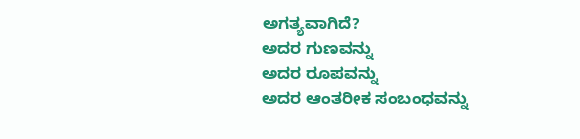ಅಗತ್ಯವಾಗಿದೆ?
ಅದರ ಗುಣವನ್ನು
ಅದರ ರೂಪವನ್ನು
ಅದರ ಆಂತರೀಕ ಸಂಬಂಧವನ್ನು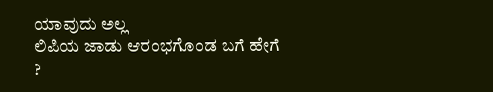ಯಾವುದು ಅಲ್ಲ
ಲಿಪಿಯ ಜಾಡು ಆರಂಭಗೊಂಡ ಬಗೆ ಹೇಗೆ ?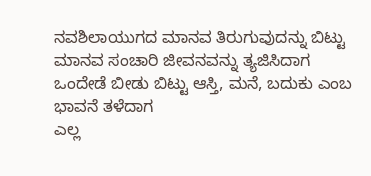ನವಶಿಲಾಯುಗದ ಮಾನವ ತಿರುಗುವುದನ್ನು ಬಿಟ್ಟು
ಮಾನವ ಸಂಚಾರಿ ಜೀವನವನ್ನು ತ್ಯಜಿಸಿದಾಗ
ಒಂದೇಡೆ ಬೀಡು ಬಿಟ್ಟು ಆಸ್ತಿ, ಮನೆ, ಬದುಕು ಎಂಬ ಭಾವನೆ ತಳೆದಾಗ
ಎಲ್ಲ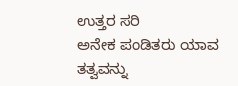ಉತ್ತರ ಸರಿ
ಅನೇಕ ಪಂಡಿತರು ಯಾವ ತತ್ವವನ್ನು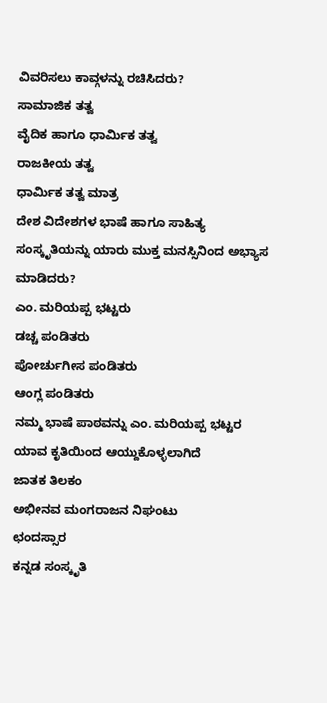ವಿವರಿಸಲು ಕಾವ್ಗಳನ್ನು ರಚಿಸಿದರು?
ಸಾಮಾಜಿಕ ತತ್ವ
ವೈದಿಕ ಹಾಗೂ ಧಾರ್ಮಿಕ ತತ್ವ
ರಾಜಕೀಯ ತತ್ವ
ಧಾರ್ಮಿಕ ತತ್ವ ಮಾತ್ರ
ದೇಶ ವಿದೇಶಗಳ ಭಾಷೆ ಹಾಗೂ ಸಾಹಿತ್ಯ ಸಂಸ್ಕೃತಿಯನ್ನು ಯಾರು ಮುಕ್ತ ಮನಸ್ಸಿನಿಂದ ಅಭ್ಯಾಸ ಮಾಡಿದರು?
ಎಂ. ಮರಿಯಪ್ಪ ಭಟ್ಟರು
ಡಚ್ಚ ಪಂಡಿತರು
ಪೋರ್ಚುಗೀಸ ಪಂಡಿತರು
ಆಂಗ್ಲ ಪಂಡಿತರು
ನಮ್ಮ ಭಾಷೆ ಪಾಠವನ್ನು ಎಂ. ಮರಿಯಪ್ಪ ಭಟ್ಟರ ಯಾವ ಕೃತಿಯಿಂದ ಆಯ್ದುಕೊಳ್ಳಲಾಗಿದೆ
ಜಾತಕ ತಿಲಕಂ
ಅಭೀನವ ಮಂಗರಾಜನ ನಿಘಂಟು
ಛಂದಸ್ಸಾರ
ಕನ್ನಡ ಸಂಸ್ಕೃತಿ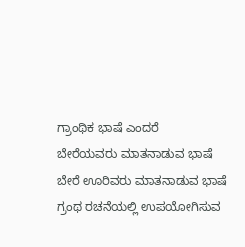ಗ್ರಾಂಥಿಕ ಭಾಷೆ ಎಂದರೆ
ಬೇರೆಯವರು ಮಾತನಾಡುವ ಭಾಷೆ
ಬೇರೆ ಊರಿವರು ಮಾತನಾಡುವ ಭಾಷೆ
ಗ್ರಂಥ ರಚನೆಯಲ್ಲಿ ಉಪಯೋಗಿಸುವ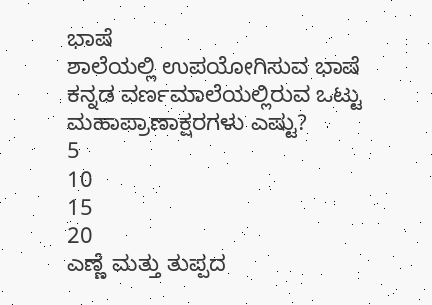ಭಾಷೆ
ಶಾಲೆಯಲ್ಲಿ ಉಪಯೋಗಿಸುವ ಭಾಷೆ
ಕನ್ನಡ ವರ್ಣಮಾಲೆಯಲ್ಲಿರುವ ಒಟ್ಟು ಮಹಾಪ್ರಾಣಾಕ್ಷರಗಳು ಎಷ್ಟು?
5
10
15
20
ಎಣ್ಣೆ ಮತ್ತು ತುಪ್ಪದ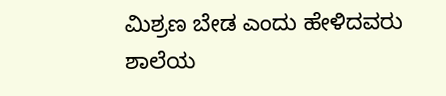ಮಿಶ್ರಣ ಬೇಡ ಎಂದು ಹೇಳಿದವರು
ಶಾಲೆಯ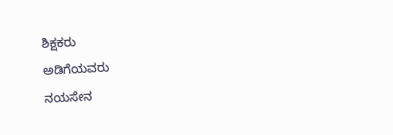ಶಿಕ್ಷಕರು
ಅಡಿಗೆಯವರು
ನಯಸೇನ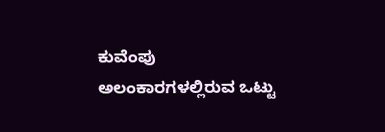ಕುವೆಂಪು
ಅಲಂಕಾರಗಳಲ್ಲಿರುವ ಒಟ್ಟು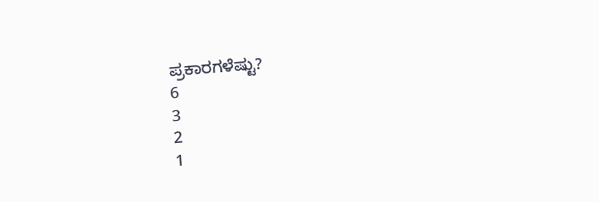ಪ್ರಕಾರಗಳೆಷ್ಟು?
6
3
2
1